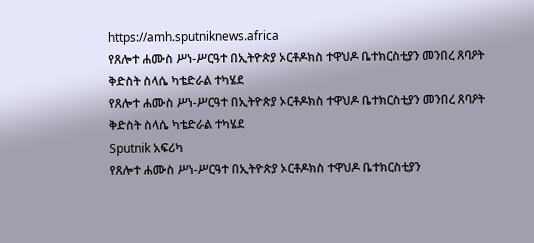https://amh.sputniknews.africa
የጸሎተ ሐሙስ ሥነ-ሥርዓተ በኢትዮጵያ ኦርቶዶክስ ተዋህዶ ቤተክርስቲያን መንበረ ጸባዖት ቅድስት ስላሴ ካቴድራል ተካሄደ
የጸሎተ ሐሙስ ሥነ-ሥርዓተ በኢትዮጵያ ኦርቶዶክስ ተዋህዶ ቤተክርስቲያን መንበረ ጸባዖት ቅድስት ስላሴ ካቴድራል ተካሄደ
Sputnik አፍሪካ
የጸሎተ ሐሙስ ሥነ-ሥርዓተ በኢትዮጵያ ኦርቶዶክስ ተዋህዶ ቤተክርስቲያን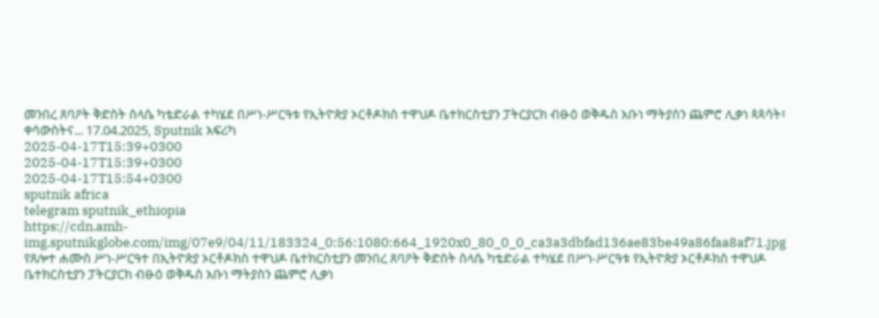መንበረ ጸባዖት ቅድስት ስላሴ ካቴድራል ተካሄደ በሥነ-ሥርዓቱ የኢትዮጵያ ኦርቶዶክስ ተዋህዶ ቤተክርስቲያን ፓትርያርክ ብፁዕ ወቅዱስ አቡነ ማትያስን ጨምሮ ሊቃነ ጳጳሳት፣ ቀሳውስትና... 17.04.2025, Sputnik አፍሪካ
2025-04-17T15:39+0300
2025-04-17T15:39+0300
2025-04-17T15:54+0300
sputnik africa
telegram sputnik_ethiopia
https://cdn.amh-img.sputnikglobe.com/img/07e9/04/11/183324_0:56:1080:664_1920x0_80_0_0_ca3a3dbfad136ae83be49a86faa8af71.jpg
የጸሎተ ሐሙስ ሥነ-ሥርዓተ በኢትዮጵያ ኦርቶዶክስ ተዋህዶ ቤተክርስቲያን መንበረ ጸባዖት ቅድስት ስላሴ ካቴድራል ተካሄደ በሥነ-ሥርዓቱ የኢትዮጵያ ኦርቶዶክስ ተዋህዶ ቤተክርስቲያን ፓትርያርክ ብፁዕ ወቅዱስ አቡነ ማትያስን ጨምሮ ሊቃነ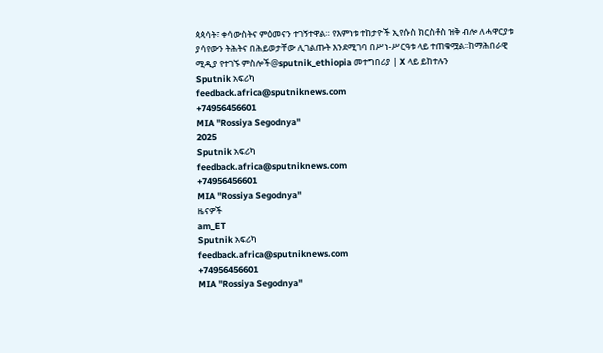ጳጳሳት፣ ቀሳውስትና ምዕመናን ተገኝተዋል። የእምነቱ ተከታዮች ኢየሱስ ክርስቶስ ዝቅ ብሎ ለሓዋርያቱ ያሳየውን ትሕትና በሕይወታቸው ሊገልጡት እንደሚገባ በሥነ-ሥርዓቱ ላይ ተጠቁሟል፡፡ከማሕበራዊ ሚዲያ የተገኙ ምስሎች@sputnik_ethiopia መተግበሪያ | X ላይ ይከተሉን
Sputnik አፍሪካ
feedback.africa@sputniknews.com
+74956456601
MIA "Rossiya Segodnya"
2025
Sputnik አፍሪካ
feedback.africa@sputniknews.com
+74956456601
MIA "Rossiya Segodnya"
ዜናዎች
am_ET
Sputnik አፍሪካ
feedback.africa@sputniknews.com
+74956456601
MIA "Rossiya Segodnya"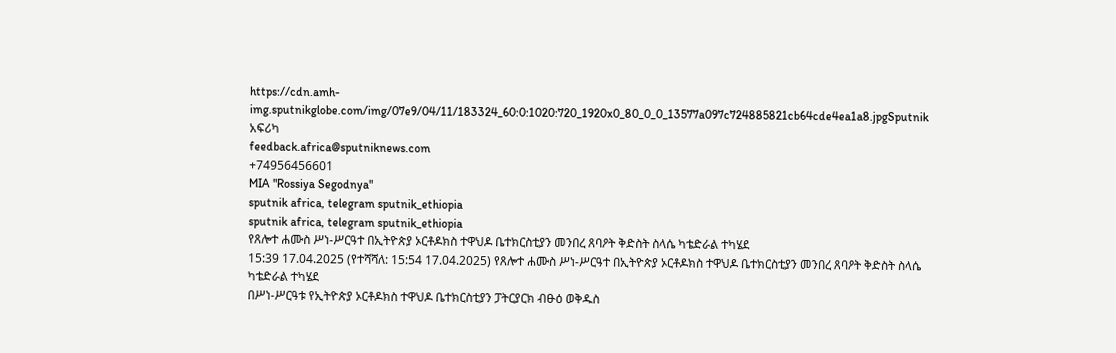https://cdn.amh-img.sputnikglobe.com/img/07e9/04/11/183324_60:0:1020:720_1920x0_80_0_0_13577a097c724885821cb64cde4ea1a8.jpgSputnik አፍሪካ
feedback.africa@sputniknews.com
+74956456601
MIA "Rossiya Segodnya"
sputnik africa, telegram sputnik_ethiopia
sputnik africa, telegram sputnik_ethiopia
የጸሎተ ሐሙስ ሥነ-ሥርዓተ በኢትዮጵያ ኦርቶዶክስ ተዋህዶ ቤተክርስቲያን መንበረ ጸባዖት ቅድስት ስላሴ ካቴድራል ተካሄደ
15:39 17.04.2025 (የተሻሻለ: 15:54 17.04.2025) የጸሎተ ሐሙስ ሥነ-ሥርዓተ በኢትዮጵያ ኦርቶዶክስ ተዋህዶ ቤተክርስቲያን መንበረ ጸባዖት ቅድስት ስላሴ ካቴድራል ተካሄደ
በሥነ-ሥርዓቱ የኢትዮጵያ ኦርቶዶክስ ተዋህዶ ቤተክርስቲያን ፓትርያርክ ብፁዕ ወቅዱስ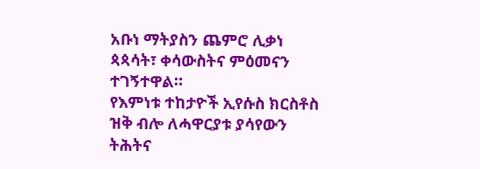አቡነ ማትያስን ጨምሮ ሊቃነ ጳጳሳት፣ ቀሳውስትና ምዕመናን ተገኝተዋል።
የእምነቱ ተከታዮች ኢየሱስ ክርስቶስ ዝቅ ብሎ ለሓዋርያቱ ያሳየውን ትሕትና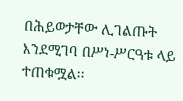በሕይወታቸው ሊገልጡት እንደሚገባ በሥነ-ሥርዓቱ ላይ ተጠቁሟል፡፡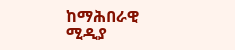ከማሕበራዊ ሚዲያ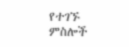የተገኙ ምስሎች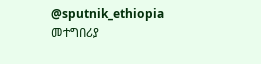@sputnik_ethiopia
መተግበሪያ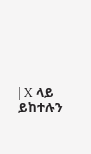| X ላይ ይከተሉን